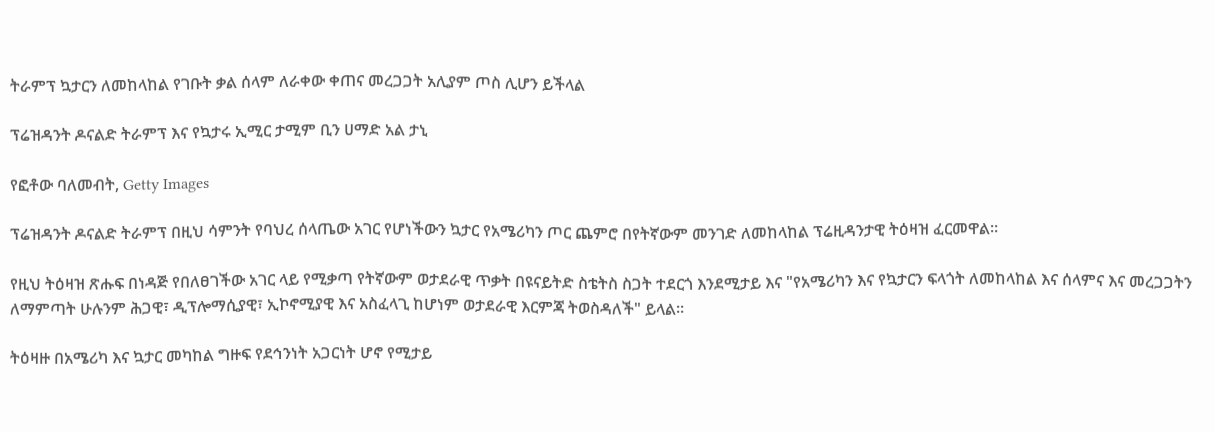ትራምፕ ኳታርን ለመከላከል የገቡት ቃል ሰላም ለራቀው ቀጠና መረጋጋት አሊያም ጦስ ሊሆን ይችላል

ፕሬዝዳንት ዶናልድ ትራምፕ እና የኳታሩ ኢሚር ታሚም ቢን ሀማድ አል ታኒ

የፎቶው ባለመብት, Getty Images

ፕሬዝዳንት ዶናልድ ትራምፕ በዚህ ሳምንት የባህረ ሰላጤው አገር የሆነችውን ኳታር የአሜሪካን ጦር ጨምሮ በየትኛውም መንገድ ለመከላከል ፕሬዚዳንታዊ ትዕዛዝ ፈርመዋል።

የዚህ ትዕዛዝ ጽሑፍ በነዳጅ የበለፀገችው አገር ላይ የሚቃጣ የትኛውም ወታደራዊ ጥቃት በዩናይትድ ስቴትስ ስጋት ተደርጎ እንደሚታይ እና "የአሜሪካን እና የኳታርን ፍላጎት ለመከላከል እና ሰላምና እና መረጋጋትን ለማምጣት ሁሉንም ሕጋዊ፣ ዲፕሎማሲያዊ፣ ኢኮኖሚያዊ እና አስፈላጊ ከሆነም ወታደራዊ እርምጃ ትወስዳለች" ይላል።

ትዕዛዙ በአሜሪካ እና ኳታር መካከል ግዙፍ የደኅንነት አጋርነት ሆኖ የሚታይ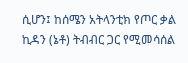ሲሆን፤ ከሰሜን አትላንቲክ የጦር ቃል ኪዳን (ኔቶ) ትብብር ጋር የሚመሳሰል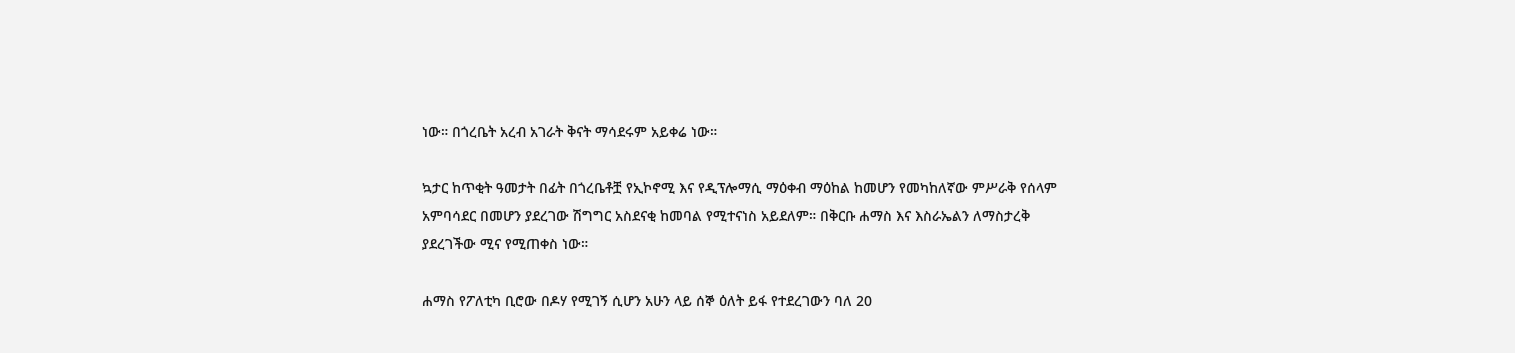ነው። በጎረቤት አረብ አገራት ቅናት ማሳደሩም አይቀሬ ነው።

ኳታር ከጥቂት ዓመታት በፊት በጎረቤቶቿ የኢኮኖሚ እና የዲፕሎማሲ ማዕቀብ ማዕከል ከመሆን የመካከለኛው ምሥራቅ የሰላም አምባሳደር በመሆን ያደረገው ሽግግር አስደናቂ ከመባል የሚተናነስ አይደለም። በቅርቡ ሐማስ እና እስራኤልን ለማስታረቅ ያደረገችው ሚና የሚጠቀስ ነው።

ሐማስ የፖለቲካ ቢሮው በዶሃ የሚገኝ ሲሆን አሁን ላይ ሰኞ ዕለት ይፋ የተደረገውን ባለ 20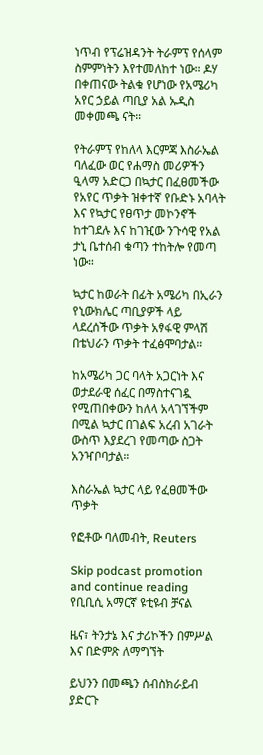ነጥብ የፕሬዝዳንት ትራምፕ የሰላም ስምምነትን እየተመለከተ ነው። ዶሃ በቀጠናው ትልቁ የሆነው የአሜሪካ አየር ኃይል ጣቢያ አል ኡዲስ መቀመጫ ናት።

የትራምፕ የከለላ እርምጃ እስራኤል ባለፈው ወር የሐማስ መሪዎችን ዒላማ አድርጋ በኳታር በፈፀመችው የአየር ጥቃት ዝቀተኛ የቡድኑ አባላት እና የኳታር የፀጥታ መኮንኖች ከተገደሉ እና ከገዢው ንጉሳዊ የአል ታኒ ቤተሰብ ቁጣን ተከትሎ የመጣ ነው።

ኳታር ከወራት በፊት አሜሪካ በኢራን የኒውክሌር ጣቢያዎች ላይ ላደረሰችው ጥቃት አፃፋዊ ምላሽ በቴህራን ጥቃት ተፈፅሞባታል።

ከአሜሪካ ጋር ባላት አጋርነት እና ወታደራዊ ሰፈር በማስተናገዷ የሚጠበቀውን ከለላ አላገኘችም በሚል ኳታር በገልፍ አረብ አገራት ውስጥ እያደረገ የመጣው ስጋት አንዣቦባታል።

እስራኤል ኳታር ላይ የፈፀመችው ጥቃት

የፎቶው ባለመብት, Reuters

Skip podcast promotion and continue reading
የቢቢሲ አማርኛ ዩቲዩብ ቻናል

ዜና፣ ትንታኔ እና ታሪኮችን በምሥል እና በድምጽ ለማግኘት

ይህንን በመጫን ሰብስክራይብ ያድርጉ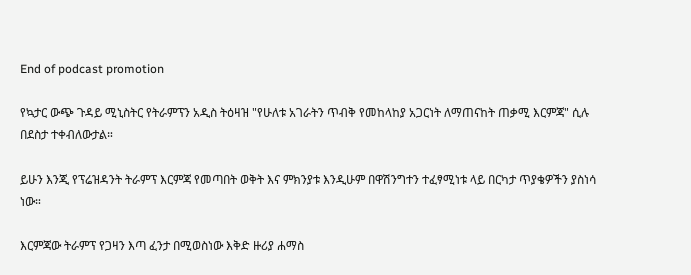End of podcast promotion

የኳታር ውጭ ጉዳይ ሚኒስትር የትራምፕን አዲስ ትዕዛዝ "የሁለቱ አገራትን ጥብቅ የመከላከያ አጋርነት ለማጠናከት ጠቃሚ እርምጃ" ሲሉ በደስታ ተቀብለውታል።

ይሁን እንጂ የፕሬዝዳንት ትራምፕ እርምጃ የመጣበት ወቅት እና ምክንያቱ እንዲሁም በዋሽንግተን ተፈፃሚነቱ ላይ በርካታ ጥያቄዎችን ያስነሳ ነው።

እርምጃው ትራምፕ የጋዛን እጣ ፈንታ በሚወስነው እቅድ ዙሪያ ሐማስ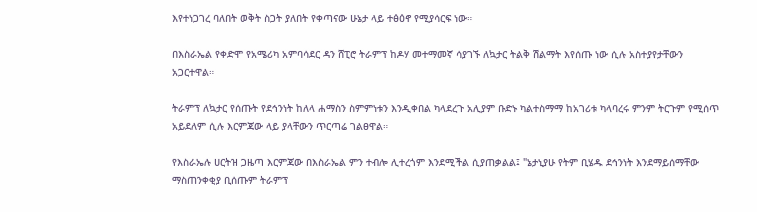እየተነጋገረ ባለበት ወቅት ስጋት ያለበት የቀጣናው ሁኔታ ላይ ተፅዕኖ የሚያሳርፍ ነው።

በእስራኤል የቀድሞ የአሜሪካ አምባሳደር ዳን ሸፒሮ ትራምፕ ከዶሃ መተማመኛ ሳያገኙ ለኳታር ትልቅ ሽልማት እየሰጡ ነው ሲሉ አስተያየታቸውን አጋርተዋል።

ትራምፕ ለኳታር የሰጡት የደኅንነት ከለላ ሐማስን ስምምነቱን እንዲቀበል ካላደረጉ አሊያም ቡድኑ ካልተስማማ ከአገሪቱ ካላባረሩ ምንም ትርጉም የሚሰጥ አይደለም ሲሉ እርምጃው ላይ ያላቸውን ጥርጣሬ ገልፀዋል።

የእስራኤሉ ሀርትዝ ጋዜጣ እርምጃው በእስራኤል ምን ተብሎ ሊተረጎም እንደሚችል ሲያጠቃልል፤ "ኔታኒያሁ የትም ቢሄዱ ደኅንነት እንደማይሰማቸው ማስጠንቀቂያ ቢሰጡም ትራምፕ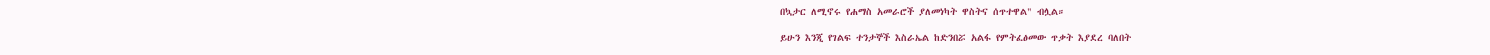በኳታር ለሚኖሩ የሐማስ አመራሮች ያለመነካት ዋስትና ሰጥተዋል" ብሏል።

ይሁን እንጂ የገልፍ ተንታኞች እስራኤል ከድንበሯ አልፋ የምትፈፅመው ጥቃት እያደረ ባለበት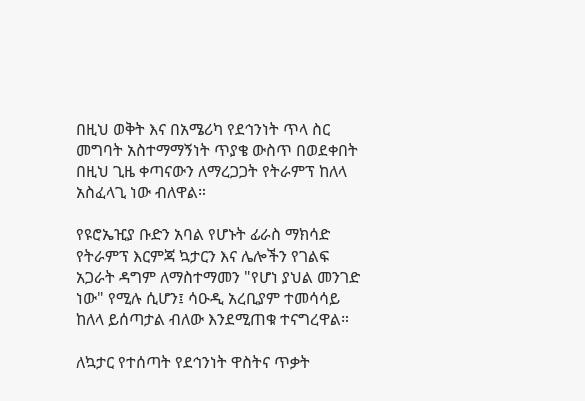በዚህ ወቅት እና በአሜሪካ የደኅንነት ጥላ ስር መግባት አስተማማኝነት ጥያቄ ውስጥ በወደቀበት በዚህ ጊዜ ቀጣናውን ለማረጋጋት የትራምፕ ከለላ አስፈላጊ ነው ብለዋል።

የዩሮኤዢያ ቡድን አባል የሆኑት ፊራስ ማክሳድ የትራምፕ እርምጃ ኳታርን እና ሌሎችን የገልፍ አጋራት ዳግም ለማስተማመን "የሆነ ያህል መንገድ ነው" የሚሉ ሲሆን፤ ሳዑዲ አረቢያም ተመሳሳይ ከለላ ይሰጣታል ብለው እንደሚጠቁ ተናግረዋል።

ለኳታር የተሰጣት የደኅንነት ዋስትና ጥቃት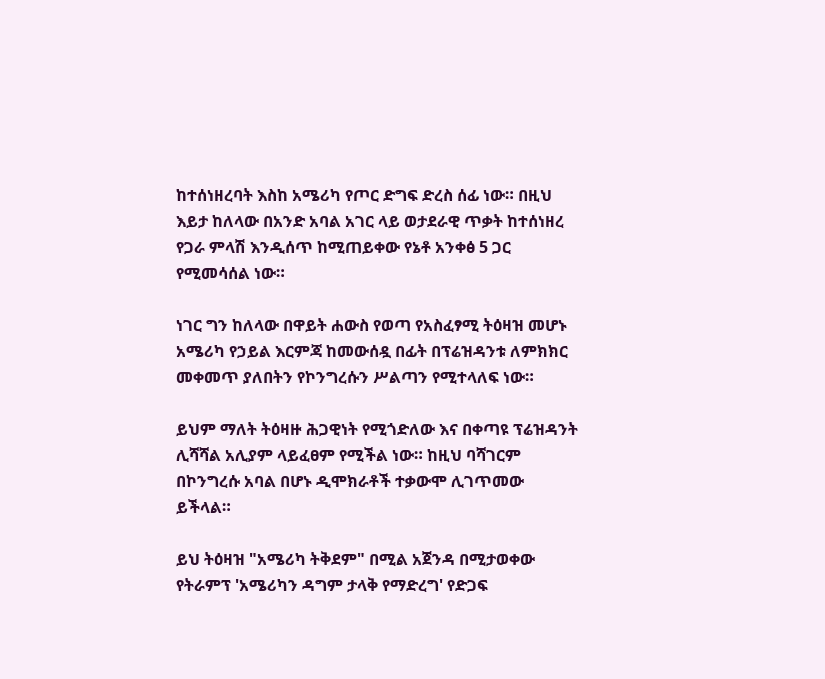ከተሰነዘረባት እስከ አሜሪካ የጦር ድግፍ ድረስ ሰፊ ነው። በዚህ እይታ ከለላው በአንድ አባል አገር ላይ ወታደራዊ ጥቃት ከተሰነዘረ የጋራ ምላሽ እንዲሰጥ ከሚጠይቀው የኔቶ አንቀፅ 5 ጋር የሚመሳሰል ነው።

ነገር ግን ከለላው በዋይት ሐውስ የወጣ የአስፈፃሚ ትዕዛዝ መሆኑ አሜሪካ የኃይል እርምጃ ከመውሰዷ በፊት በፕሬዝዳንቱ ለምክክር መቀመጥ ያለበትን የኮንግረሱን ሥልጣን የሚተላለፍ ነው።

ይህም ማለት ትዕዛዙ ሕጋዊነት የሚጎድለው እና በቀጣዩ ፕሬዝዳንት ሊሻሻል አሊያም ላይፈፀም የሚችል ነው። ከዚህ ባሻገርም በኮንግረሱ አባል በሆኑ ዲሞክራቶች ተቃውሞ ሊገጥመው ይችላል።

ይህ ትዕዛዝ "አሜሪካ ትቅደም" በሚል አጀንዳ በሚታወቀው የትራምፕ 'አሜሪካን ዳግም ታላቅ የማድረግ' የድጋፍ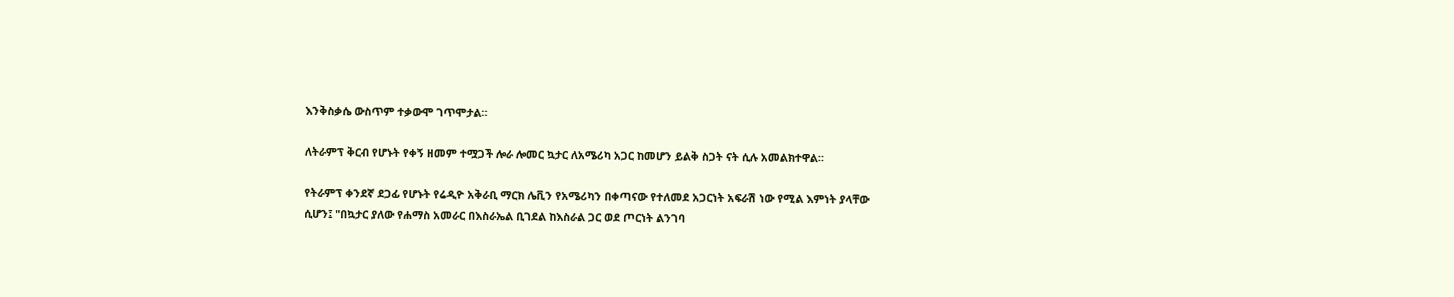እንቅስቃሴ ውስጥም ተቃውሞ ገጥሞታል።

ለትራምፕ ቅርብ የሆኑት የቀኝ ዘመም ተሟጋች ሎራ ሎመር ኳታር ለአሜሪካ አጋር ከመሆን ይልቅ ስጋት ናት ሲሉ አመልክተዋል።

የትራምፕ ቀንደኛ ደጋፊ የሆኑት የሬዲዮ አቅራቢ ማርክ ሌቪን የአሜሪካን በቀጣናው የተለመደ አጋርነት አፍራሽ ነው የሚል እምነት ያላቸው ሲሆን፤ "በኳታር ያለው የሐማስ አመራር በእስራኤል ቢገደል ከእስራል ጋር ወደ ጦርነት ልንገባ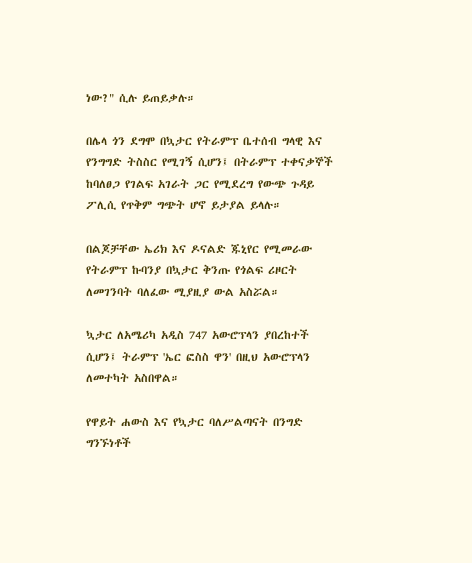ነው?" ሲሉ ይጠይቃሉ።

በሌላ ጎን ደግሞ በኳታር የትራምፕ ቤተሰብ ግላዊ እና የንግግድ ትስስር የሚገኝ ሲሆን፤ በትራምፕ ተቀናቃኞች ከባለፀጋ የገልፍ አገራት ጋር የሚደረግ የውጭ ጉዳይ ፖሊሲ የጥቅም ግጭት ሆኖ ይታያል ይላሉ።

በልጆቻቸው ኤሪክ እና ዶናልድ ጁኒየር የሚመራው የትራምፕ ኩባንያ በኳታር ቅንጡ የጎልፍ ሪዞርት ለመገንባት ባለፈው ሚያዚያ ውል አስሯል።

ኳታር ለአሜሪካ አዲስ 747 አውሮፕላን ያበረከተች ሲሆን፤ ትራምፕ 'ኤር ፎስስ ዋን' በዚህ አውሮፕላን ለመተካት አስበዋል።

የዋይት ሐውስ እና የኳታር ባለሥልጣናት በንግድ ግንኙነቶች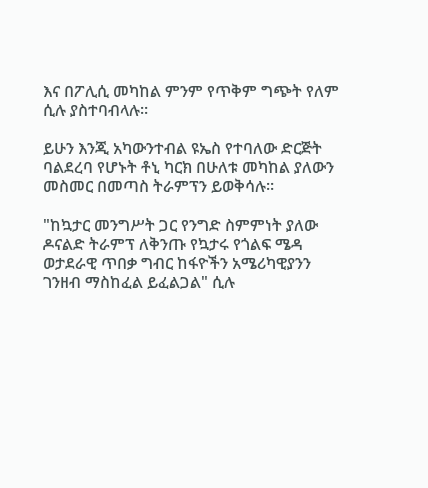እና በፖሊሲ መካከል ምንም የጥቅም ግጭት የለም ሲሉ ያስተባብላሉ።

ይሁን እንጂ አካውንተብል ዩኤስ የተባለው ድርጅት ባልደረባ የሆኑት ቶኒ ካርክ በሁለቱ መካከል ያለውን መስመር በመጣስ ትራምፕን ይወቅሳሉ።

"ከኳታር መንግሥት ጋር የንግድ ስምምነት ያለው ዶናልድ ትራምፕ ለቅንጡ የኳታሩ የጎልፍ ሜዳ ወታደራዊ ጥበቃ ግብር ከፋዮችን አሜሪካዊያንን ገንዘብ ማስከፈል ይፈልጋል" ሲሉ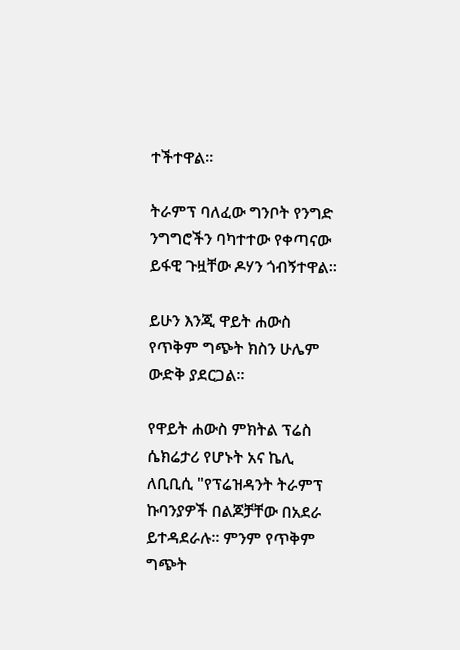ተችተዋል።

ትራምፕ ባለፈው ግንቦት የንግድ ንግግሮችን ባካተተው የቀጣናው ይፋዊ ጉዟቸው ዶሃን ጎብኝተዋል።

ይሁን እንጂ ዋይት ሐውስ የጥቅም ግጭት ክስን ሁሌም ውድቅ ያደርጋል።

የዋይት ሐውስ ምክትል ፕሬስ ሴክሬታሪ የሆኑት አና ኬሊ ለቢቢሲ "የፕሬዝዳንት ትራምፕ ኩባንያዎች በልጆቻቸው በአደራ ይተዳደራሉ። ምንም የጥቅም ግጭት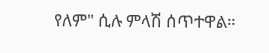የለም" ሲሉ ምላሽ ሰጥተዋል።